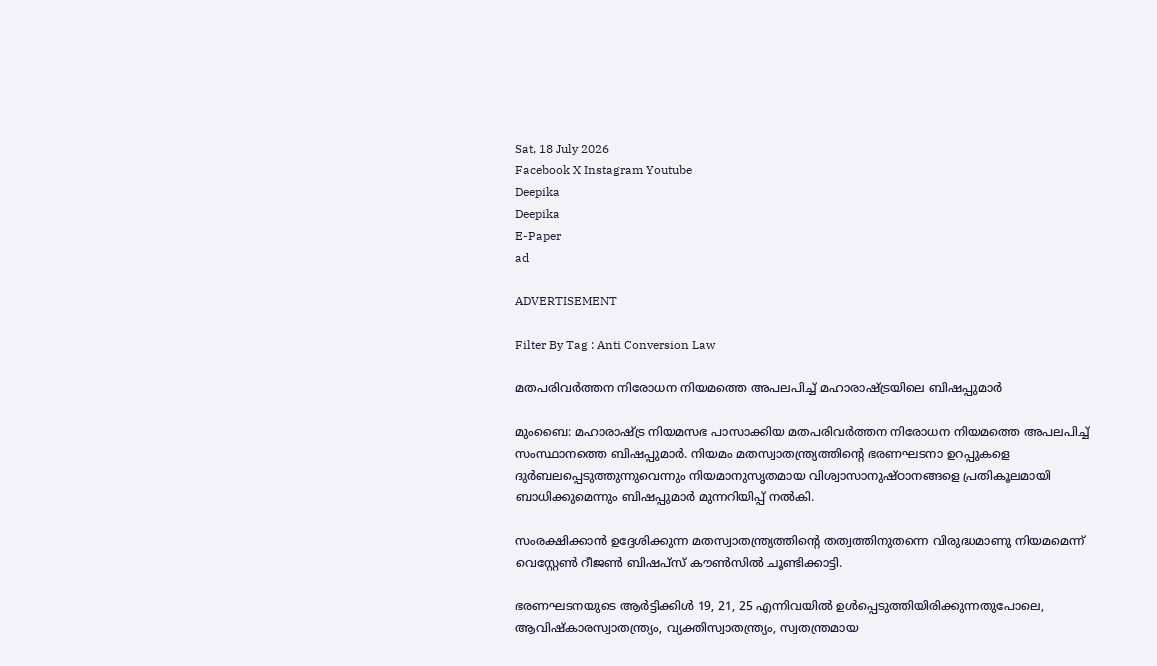Sat, 18 July 2026
Facebook X Instagram Youtube
Deepika
Deepika
E-Paper
ad

ADVERTISEMENT

Filter By Tag : Anti Conversion Law

മതപരിവർത്തന നിരോധന നിയമത്തെ അപലപിച്ച് മഹാരാഷ്‌ട്രയിലെ ബിഷപ്പുമാർ

മുംബൈ: മഹാരാഷ്‌ട്ര നിയമസഭ പാസാക്കിയ മതപരിവർത്തന നിരോധന നിയമത്തെ അപലപിച്ച് സംസ്ഥാനത്തെ ബിഷപ്പുമാർ. നിയമം മതസ്വാതന്ത്ര്യത്തിന്‍റെ ഭരണഘടനാ ഉറപ്പുകളെ ദുർബലപ്പെടുത്തുന്നുവെന്നും നിയമാനുസൃതമായ വിശ്വാസാനുഷ്ഠാനങ്ങളെ പ്രതികൂലമായി ബാധിക്കുമെന്നും ബിഷപ്പുമാർ മുന്നറിയിപ്പ് നൽകി.

സംരക്ഷിക്കാൻ ഉദ്ദേശിക്കുന്ന മതസ്വാതന്ത്ര്യത്തിന്‍റെ തത്വത്തിനുതന്നെ വിരുദ്ധമാണു നിയമമെന്ന് വെസ്റ്റേൺ റീജൺ ബിഷപ്സ് കൗൺസില്‍ ചൂണ്ടിക്കാട്ടി.

ഭരണഘടനയുടെ ആർട്ടിക്കിൾ 19, 21, 25 എന്നിവയിൽ ഉൾപ്പെടുത്തിയിരിക്കുന്നതുപോലെ, ആവിഷ്‌കാരസ്വാതന്ത്ര്യം, വ്യക്തിസ്വാതന്ത്ര്യം, സ്വതന്ത്രമായ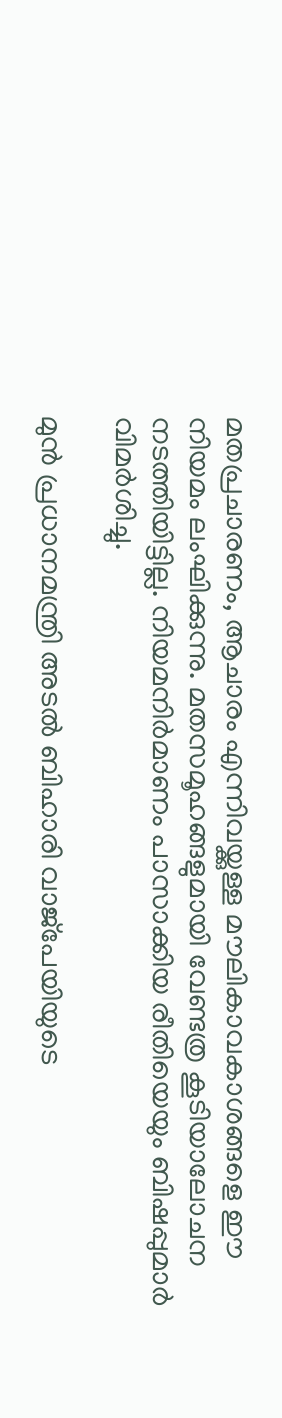മതപ്രചാരണം, ആചാരം എന്നിവയ്ക്കുള്ള മൗലികാവകാശങ്ങളെ ഈ നിയമം ലംഘിക്കുന്നു. മതസമൂഹങ്ങളുമായി വേണ്ടത്ര കൂടിയാലോചന നടത്തിയിട്ടില്ല. നിയമനിർമാണം പാസാക്കിയ രീതിയെയും ബിഷപ്പുമാർ വിമർശിച്ചു.

മുൻ പ്രധാനമന്ത്രി അടൽ ബിഹാരി വാജ്‌പേയിയുടെ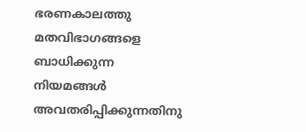ഭരണകാലത്തു മതവിഭാഗങ്ങളെ ബാധിക്കുന്ന നിയമങ്ങൾ അവതരിപ്പിക്കുന്നതിനു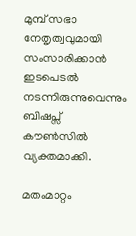മുമ്പ് സഭാ നേതൃത്വവുമായി സംസാരിക്കാന്‍ ഇടപെടല്‍ നടന്നിരുന്നുവെന്നും ബിഷപ്സ് കൗൺസില്‍ വ്യക്തമാക്കി.

മതംമാറ്റം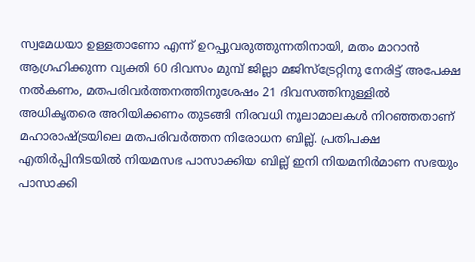സ്വമേധയാ ഉള്ളതാണോ എന്ന് ഉറപ്പുവരുത്തുന്നതിനായി, മതം മാറാൻ ആഗ്രഹിക്കുന്ന വ്യക്തി 60 ദിവസം മുമ്പ് ജില്ലാ മജിസ്‌ട്രേറ്റിനു നേരിട്ട് അപേക്ഷ നൽകണം, മതപരിവർത്തനത്തിനുശേഷം 21 ദിവസത്തിനുള്ളിൽ അധികൃതരെ അറിയിക്കണം തുടങ്ങി നിരവധി നൂലാമാലകള്‍ നിറഞ്ഞതാണ് മഹാരാഷ്‌ട്രയിലെ മതപരിവര്‍ത്തന നിരോധന ബില്ല്. പ്രതിപക്ഷ എതിർപ്പിനിടയിൽ നിയമസഭ പാസാക്കിയ ബില്ല് ഇനി നിയമനിർമാണ സഭയും പാസാക്കി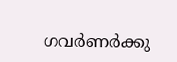ഗവർണർക്കു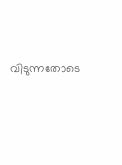വിടുന്നതോടെ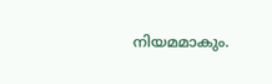നിയമമാകും.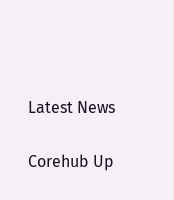Latest News

Corehub Up